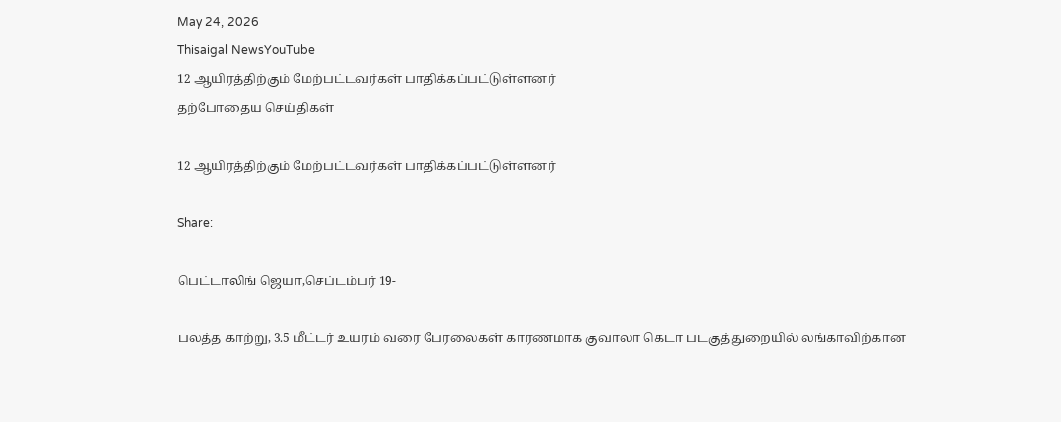May 24, 2026
Thisaigal NewsYouTube
12 ஆயிரத்திற்கும் மேற்பட்டவர்கள் பாதிக்கப்பட்டுள்ளனர்
தற்போதைய செய்திகள்

12 ஆயிரத்திற்கும் மேற்பட்டவர்கள் பாதிக்கப்பட்டுள்ளனர்

Share:

பெட்டாலிங் ஜெயா,செப்டம்பர் 19-

பலத்த காற்று, 3.5 மீட்டர் உயரம் வரை பேரலைகள் காரணமாக குவாலா கெடா படகுத்துறையில் லங்காவிற்கான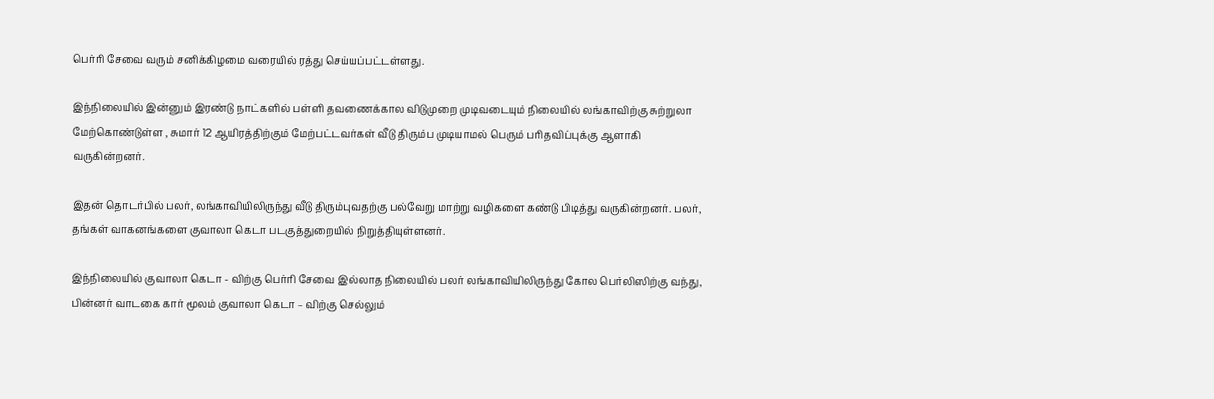பெர்ரி சேவை வரும் சனிக்கிழமை வரையில் ரத்து செய்யப்பட்டள்ளது.

இந்நிலையில் இன்னும் இரண்டு நாட்களில் பள்ளி தவணைக்கால விடுமுறை முடிவடையும் நிலையில் லங்காவிற்கு சுற்றுலா மேற்கொண்டுள்ள , சுமார் 12 ஆயிரத்திற்கும் மேற்பட்டவர்கள் வீடு திரும்ப முடியாமல் பெரும் பரிதவிப்புக்கு ஆளாகி வருகின்றனர்.

இதன் தொடர்பில் பலர், லங்காவியிலிருந்து வீடு திரும்புவதற்கு பல்வேறு மாற்று வழிகளை கண்டு பிடித்து வருகின்றனர். பலர், தங்கள் வாகனங்களை குவாலா கெடா படகுத்துறையில் நிறுத்தியுள்ளனர்.

இந்நிலையில் குவாலா கெடா - விற்கு பெர்ரி சேவை இல்லாத நிலையில் பலர் லங்காவியிலிருந்து கோல பெர்லிஸிற்கு வந்து, பின்னர் வாடகை கார் மூலம் குவாலா கெடா – விற்கு செல்லும்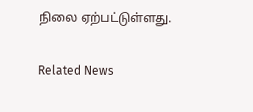நிலை ஏற்பட்டுள்ளது.

Related News